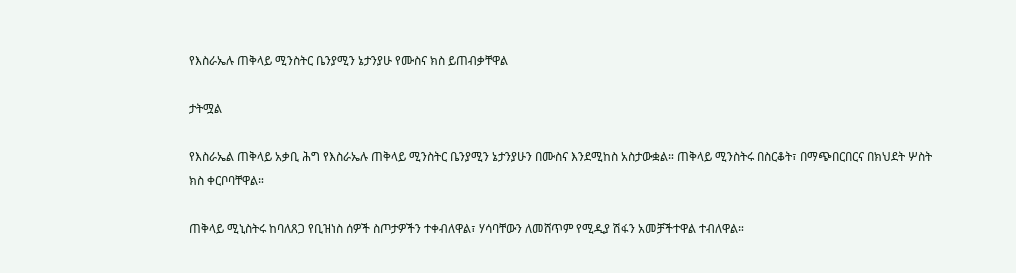የእስራኤሉ ጠቅላይ ሚንስትር ቤንያሚን ኔታንያሁ የሙስና ክስ ይጠብቃቸዋል

ታትሟል

የእስራኤል ጠቅላይ አቃቢ ሕግ የእስራኤሉ ጠቅላይ ሚንስትር ቤንያሚን ኔታንያሁን በሙስና እንደሚከስ አስታውቋል። ጠቅላይ ሚንስትሩ በስርቆት፣ በማጭበርበርና በክህደት ሦስት ክስ ቀርቦባቸዋል።

ጠቅላይ ሚኒስትሩ ከባለጸጋ የቢዝነስ ሰዎች ስጦታዎችን ተቀብለዋል፣ ሃሳባቸውን ለመሸጥም የሚዲያ ሽፋን አመቻችተዋል ተብለዋል።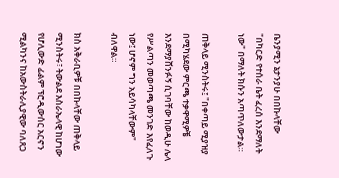ቤንያሚን ኔታንያሁ በበኩላቸው "በካርድ የተሰራ ቤት ፈረሰ እንደማለት ነው" በማለት ክሱን አጣጥለውታል።

ጠቅላይ ሚንስትሩ፤ "በቀጣይ ሚያዝያ በሚካሄደው ምርጫ ተቃዋሚዎቼ እንደማያሸንፉኝ ሲገባቸው ከወዲሁ ሌላ የሥልጣን መወጣጫ መንገድ እየፈለጉ ነው፤ ሆኖም ግን አይሳካላቸውም" ብለዋል።

ክስ አቅራቢዎቹ በበኩላቸው ጠቅላይ ሚንስትሩ፣ ትውልደ እስራኤላዊ ከሆነው የሆሊውድ ፊልም ፕሮዲውሰር አርኖን ሚልካንና ከአውስትራሊያዊው ባለጸጋ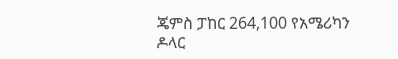ጄምስ ፓከር 264,100 የአሜሪካን ዶላር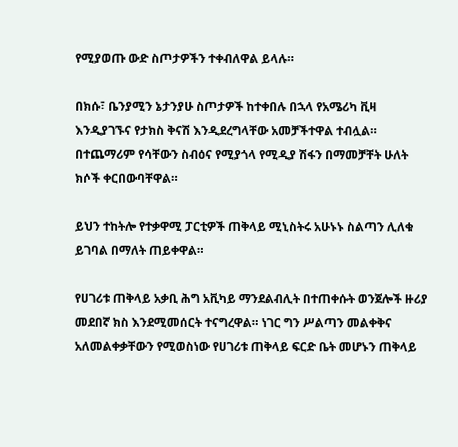የሚያወጡ ውድ ስጦታዎችን ተቀብለዋል ይላሉ።

በክሱ፣ ቤንያሚን ኔታንያሁ ስጦታዎች ከተቀበሉ በኋላ የአሜሪካ ቪዛ እንዲያገኙና የታክስ ቅናሽ እንዲደረግላቸው አመቻችተዋል ተብሏል። በተጨማሪም የሳቸውን ስብዕና የሚያጎላ የሚዲያ ሽፋን በማመቻቸት ሁለት ክሶች ቀርበውባቸዋል።

ይህን ተከትሎ የተቃዋሚ ፓርቲዎች ጠቅላይ ሚኒስትሩ አሁኑኑ ስልጣን ሊለቁ ይገባል በማለት ጠይቀዋል።

የሀገሪቱ ጠቅላይ አቃቢ ሕግ አቪካይ ማንደልብሊት በተጠቀሱት ወንጀሎች ዙሪያ መደበኛ ክስ እንደሚመሰርት ተናግረዋል። ነገር ግን ሥልጣን መልቀቅና አለመልቀቃቸውን የሚወስነው የሀገሪቱ ጠቅላይ ፍርድ ቤት መሆኑን ጠቅላይ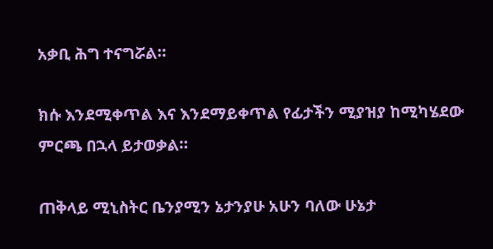አቃቢ ሕግ ተናግሯል።

ክሱ እንደሚቀጥል እና እንደማይቀጥል የፊታችን ሚያዝያ ከሚካሄደው ምርጫ በኋላ ይታወቃል።

ጠቅላይ ሚኒስትር ቤንያሚን ኔታንያሁ አሁን ባለው ሁኔታ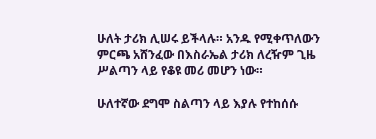ሁለት ታሪክ ሊሠሩ ይችላሉ። አንዱ የሚቀጥለውን ምርጫ አሸንፈው በእስራኤል ታሪክ ለረዥም ጊዜ ሥልጣን ላይ የቆዩ መሪ መሆን ነው።

ሁለተኛው ደግሞ ስልጣን ላይ እያሉ የተከሰሱ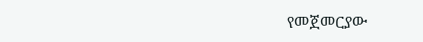የመጀመርያው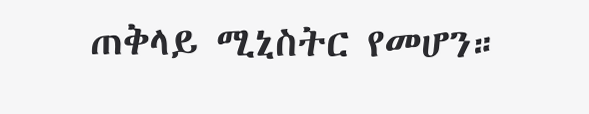ጠቅላይ ሚኒስትር የመሆን።